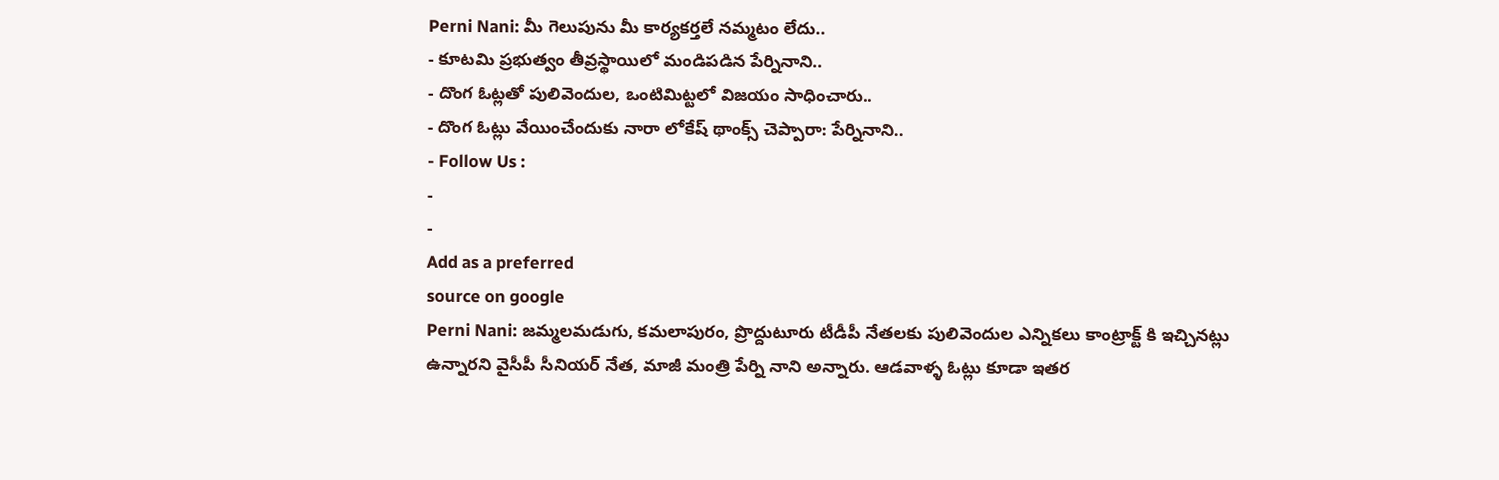Perni Nani: మీ గెలుపును మీ కార్యకర్తలే నమ్మటం లేదు..
- కూటమి ప్రభుత్వం తీవ్రస్థాయిలో మండిపడిన పేర్నినాని..
- దొంగ ఓట్లతో పులివెందుల, ఒంటిమిట్టలో విజయం సాధించారు..
- దొంగ ఓట్లు వేయించేందుకు నారా లోకేష్ థాంక్స్ చెప్పారా: పేర్నినాని..
- Follow Us :
-
-
Add as a preferred
source on google
Perni Nani: జమ్మలమడుగు, కమలాపురం, ప్రొద్దుటూరు టీడీపీ నేతలకు పులివెందుల ఎన్నికలు కాంట్రాక్ట్ కి ఇచ్చినట్లు ఉన్నారని వైసీపీ సీనియర్ నేత, మాజీ మంత్రి పేర్ని నాని అన్నారు. ఆడవాళ్ళ ఓట్లు కూడా ఇతర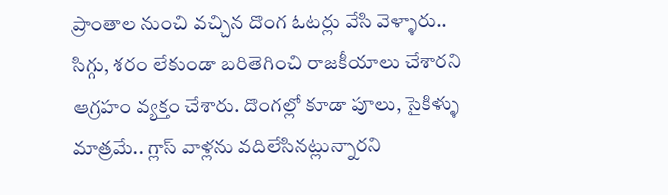ప్రాంతాల నుంచి వచ్చిన దొంగ ఓటర్లు వేసి వెళ్ళారు.. సిగ్గు, శరం లేకుండా బరితెగించి రాజకీయాలు చేశారని ఆగ్రహం వ్యక్తం చేశారు. దొంగల్లో కూడా పూలు, సైకిళ్ళు మాత్రమే.. గ్లాస్ వాళ్లను వదిలేసినట్లున్నారని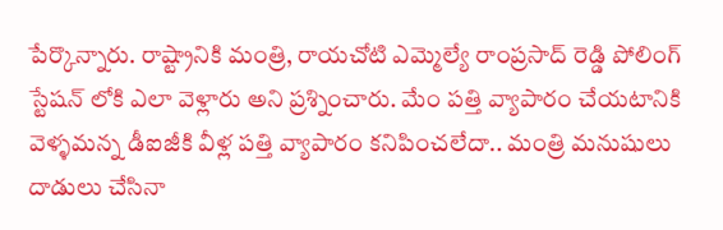పేర్కొన్నారు. రాష్ట్రానికి మంత్రి, రాయచోటి ఎమ్మెల్యే రాంప్రసాద్ రెడ్డి పోలింగ్ స్టేషన్ లోకి ఎలా వెళ్లారు అని ప్రశ్నించారు. మేం పత్తి వ్యాపారం చేయటానికి వెళ్ళమన్న డీఐజీకి వీళ్ల పత్తి వ్యాపారం కనిపించలేదా.. మంత్రి మనుషులు దాడులు చేసినా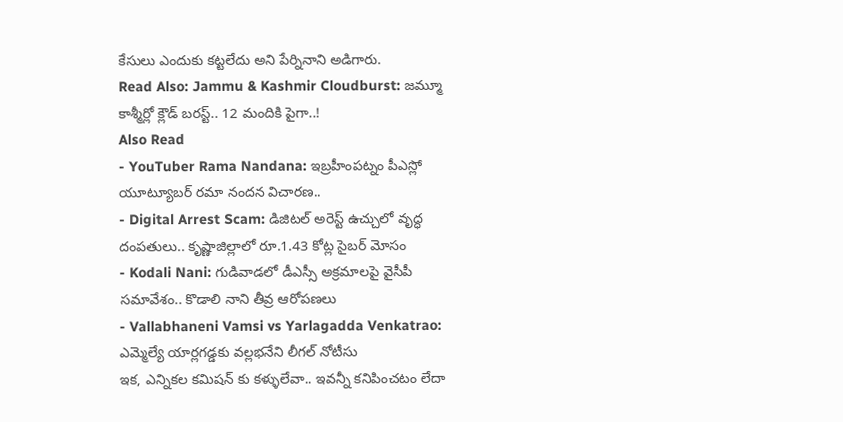కేసులు ఎందుకు కట్టలేదు అని పేర్నినాని అడిగారు.
Read Also: Jammu & Kashmir Cloudburst: జమ్మూ కాశ్మీర్లో క్లౌడ్ బరస్ట్.. 12 మందికి పైగా..!
Also Read
- YouTuber Rama Nandana: ఇబ్రహీంపట్నం పీఎస్లో యూట్యూబర్ రమా నందన విచారణ..
- Digital Arrest Scam: డిజిటల్ అరెస్ట్ ఉచ్చులో వృద్ధ దంపతులు.. కృష్ణాజిల్లాలో రూ.1.43 కోట్ల సైబర్ మోసం
- Kodali Nani: గుడివాడలో డీఎస్సీ అక్రమాలపై వైసీపీ సమావేశం.. కొడాలి నాని తీవ్ర ఆరోపణలు
- Vallabhaneni Vamsi vs Yarlagadda Venkatrao: ఎమ్మెల్యే యార్లగడ్డకు వల్లభనేని లీగల్ నోటీసు
ఇక, ఎన్నికల కమిషన్ కు కళ్ళులేవా.. ఇవన్నీ కనిపించటం లేదా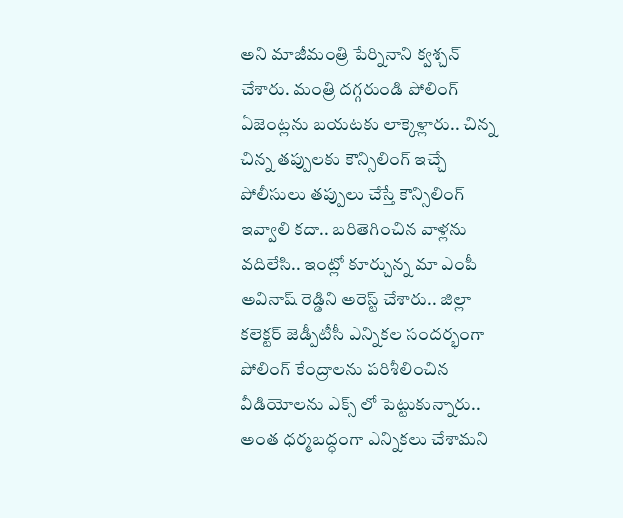అని మాజీమంత్రి పేర్నినాని క్వశ్చన్ చేశారు. మంత్రి దగ్గరుండి పోలింగ్ ఏజెంట్లను బయటకు లాక్కెళ్లారు.. చిన్న చిన్న తప్పులకు కౌన్సిలింగ్ ఇచ్చే పోలీసులు తప్పులు చేస్తే కౌన్సిలింగ్ ఇవ్వాలి కదా.. బరితెగించిన వాళ్లను వదిలేసి.. ఇంట్లో కూర్చున్న మా ఎంపీ అవినాష్ రెడ్డిని అరెస్ట్ చేశారు.. జిల్లా కలెక్టర్ జెడ్పీటీసీ ఎన్నికల సందర్భంగా పోలింగ్ కేంద్రాలను పరిశీలించిన వీడియోలను ఎక్స్ లో పెట్టుకున్నారు.. అంత ధర్మబద్ధంగా ఎన్నికలు చేశామని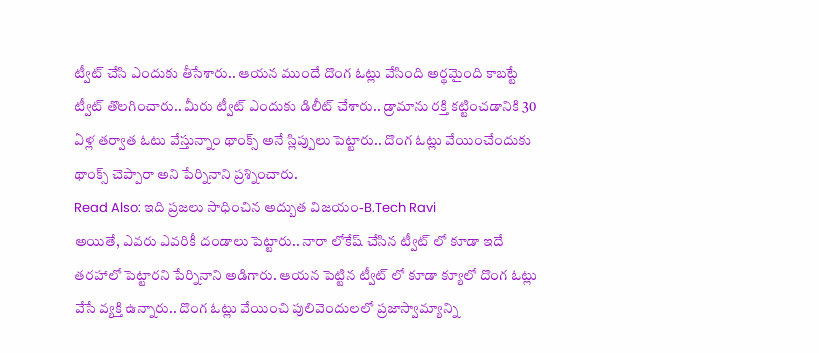ట్వీట్ చేసి ఎందుకు తీసేశారు.. ఆయన ముందే దొంగ ఓట్లు వేసింది అర్థమైంది కాబట్టే ట్వీట్ తొలగించారు.. మీరు ట్వీట్ ఎందుకు డిలీట్ చేశారు.. డ్రామాను రక్తి కట్టించడానికి 30 ఏళ్ల తర్వాత ఓటు వేస్తున్నాం థాంక్స్ అనే స్లిప్పులు పెట్టారు.. దొంగ ఓట్లు వేయించేందుకు థాంక్స్ చెప్పారా అని పేర్నినాని ప్రశ్నించారు.
Read Also: ఇది ప్రజలు సాధించిన అద్బుత విజయం-B.Tech Ravi
అయితే, ఎవరు ఎవరికీ దండాలు పెట్టారు.. నారా లోకేష్ చేసిన ట్వీట్ లో కూడా ఇదే తరహాలో పెట్టారని పేర్నినాని అడిగారు. ఆయన పెట్టిన ట్వీట్ లో కూడా క్యూలో దొంగ ఓట్లు వేసే వ్యక్తి ఉన్నారు.. దొంగ ఓట్లు వేయించి పులివెందులలో ప్రజాస్వామ్యాన్ని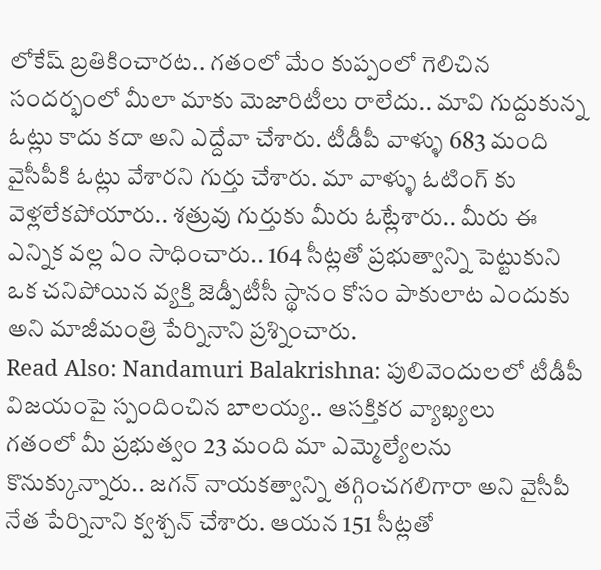లోకేష్ బ్రతికించారట.. గతంలో మేం కుప్పంలో గెలిచిన సందర్భంలో మీలా మాకు మెజారిటీలు రాలేదు.. మావి గుద్దుకున్న ఓట్లు కాదు కదా అని ఎద్దేవా చేశారు. టీడీపీ వాళ్ళు 683 మంది వైసీపీకి ఓట్లు వేశారని గుర్తు చేశారు. మా వాళ్ళు ఓటింగ్ కు వెళ్లలేకపోయారు.. శత్రువు గుర్తుకు మీరు ఓట్లేశారు.. మీరు ఈ ఎన్నిక వల్ల ఏం సాధించారు.. 164 సీట్లతో ప్రభుత్వాన్ని పెట్టుకుని ఒక చనిపోయిన వ్యక్తి జెడ్పీటీసీ స్థానం కోసం పాకులాట ఎందుకు అని మాజీమంత్రి పేర్నినాని ప్రశ్నించారు.
Read Also: Nandamuri Balakrishna: పులివెందులలో టీడీపీ విజయంపై స్పందించిన బాలయ్య.. ఆసక్తికర వ్యాఖ్యలు
గతంలో మీ ప్రభుత్వం 23 మంది మా ఎమ్మెల్యేలను కొనుక్కున్నారు.. జగన్ నాయకత్వాన్ని తగ్గించగలిగారా అని వైసీపీ నేత పేర్నినాని క్వశ్చన్ చేశారు. ఆయన 151 సీట్లతో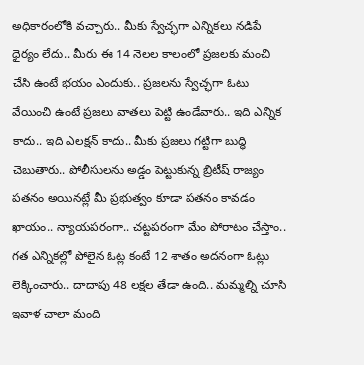అధికారంలోకి వచ్చారు.. మీకు స్వేచ్ఛగా ఎన్నికలు నడిపే ధైర్యం లేదు.. మీరు ఈ 14 నెలల కాలంలో ప్రజలకు మంచి చేసి ఉంటే భయం ఎందుకు.. ప్రజలను స్వేచ్ఛగా ఓటు వేయించి ఉంటే ప్రజలు వాతలు పెట్టి ఉండేవారు.. ఇది ఎన్నిక కాదు.. ఇది ఎలక్షన్ కాదు.. మీకు ప్రజలు గట్టిగా బుద్ధి చెబుతారు.. పోలీసులను అడ్డం పెట్టుకున్న బ్రిటీష్ రాజ్యం పతనం అయినట్లే మీ ప్రభుత్వం కూడా పతనం కావడం ఖాయం.. న్యాయపరంగా.. చట్టపరంగా మేం పోరాటం చేస్తాం.. గత ఎన్నికల్లో పోలైన ఓట్ల కంటే 12 శాతం అదనంగా ఓట్లు లెక్కించారు.. దాదాపు 48 లక్షల తేడా ఉంది.. మమ్మల్ని చూసి ఇవాళ చాలా మంది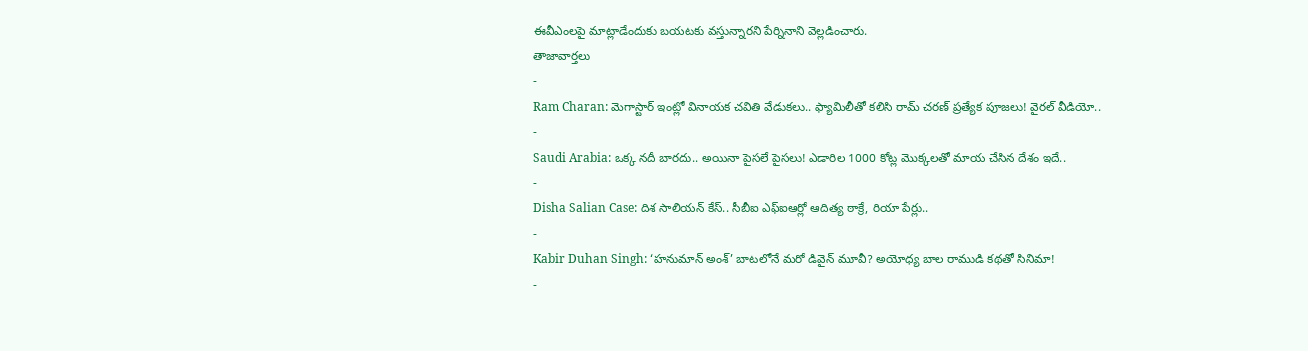ఈవీఎంలపై మాట్లాడేందుకు బయటకు వస్తున్నారని పేర్నినాని వెల్లడించారు.
తాజావార్తలు
-
Ram Charan: మెగాస్టార్ ఇంట్లో వినాయక చవితి వేడుకలు.. ఫ్యామిలీతో కలిసి రామ్ చరణ్ ప్రత్యేక పూజలు! వైరల్ వీడియో..
-
Saudi Arabia: ఒక్క నదీ బారదు.. అయినా పైసలే పైసలు! ఎడారిల 1000 కోట్ల మొక్కలతో మాయ చేసిన దేశం ఇదే..
-
Disha Salian Case: దిశ సాలియన్ కేస్.. సీబీఐ ఎఫ్ఐఆర్లో ఆదిత్య ఠాక్రే, రియా పేర్లు..
-
Kabir Duhan Singh: ‘హనుమాన్ అంశ్’ బాటలోనే మరో డివైన్ మూవీ? అయోధ్య బాల రాముడి కథతో సినిమా!
-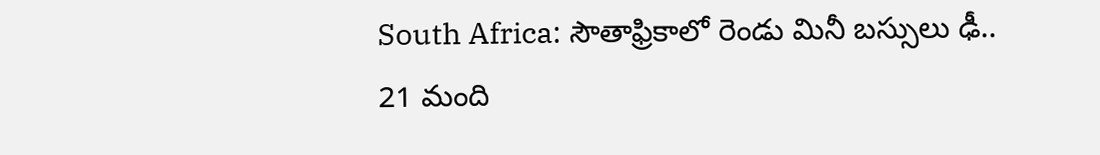South Africa: సౌతాఫ్రికాలో రెండు మినీ బస్సులు ఢీ.. 21 మంది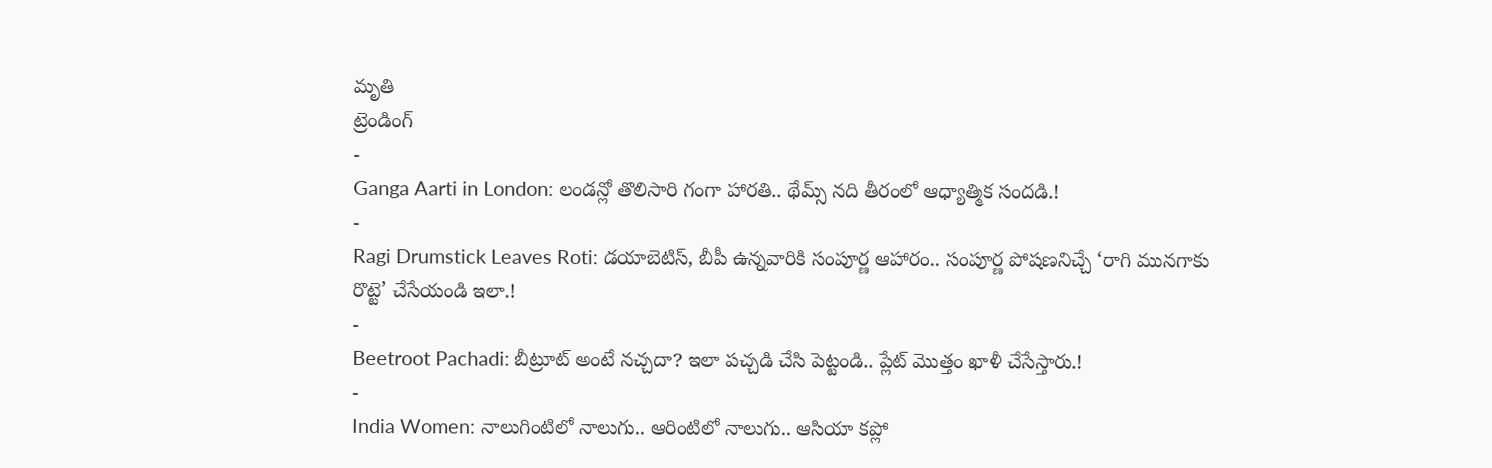మృతి
ట్రెండింగ్
-
Ganga Aarti in London: లండన్లో తొలిసారి గంగా హారతి.. థేమ్స్ నది తీరంలో ఆధ్యాత్మిక సందడి.!
-
Ragi Drumstick Leaves Roti: డయాబెటిస్, బీపీ ఉన్నవారికి సంపూర్ణ ఆహారం.. సంపూర్ణ పోషణనిచ్చే ‘రాగి మునగాకు రొట్టె’ చేసేయండి ఇలా.!
-
Beetroot Pachadi: బీట్రూట్ అంటే నచ్చదా? ఇలా పచ్చడి చేసి పెట్టండి.. ప్లేట్ మొత్తం ఖాళీ చేసేస్తారు.!
-
India Women: నాలుగింటిలో నాలుగు.. ఆరింటిలో నాలుగు.. ఆసియా కప్లో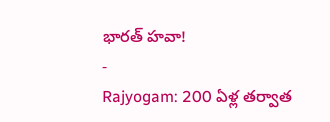భారత్ హవా!
-
Rajyogam: 200 ఏళ్ల తర్వాత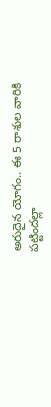అరుదైన యోగం.. ఈ 5 రాశుల వారికి పట్టిందల్లా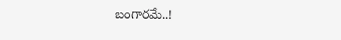బంగారమే..!